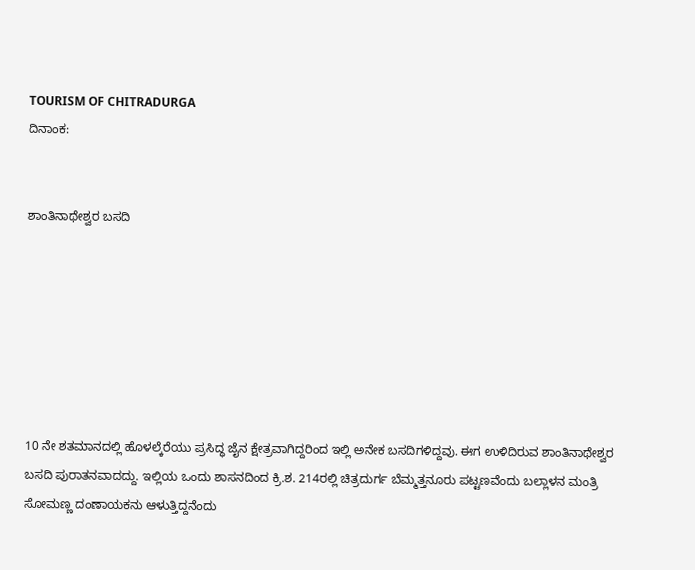TOURISM OF CHITRADURGA
ದಿನಾಂಕ:


ಶಾಂತಿನಾಥೇಶ್ವರ ಬಸದಿ







10 ನೇ ಶತಮಾನದಲ್ಲಿ ಹೊಳಲ್ಕೆರೆಯು ಪ್ರಸಿದ್ಧ ಜೈನ ಕ್ಷೇತ್ರವಾಗಿದ್ದರಿಂದ ಇಲ್ಲಿ ಅನೇಕ ಬಸದಿಗಳಿದ್ದವು. ಈಗ ಉಳಿದಿರುವ ಶಾಂತಿನಾಥೇಶ್ವರ ಬಸದಿ ಪುರಾತನವಾದದ್ದು. ಇಲ್ಲಿಯ ಒಂದು ಶಾಸನದಿಂದ ಕ್ರಿ.ಶ. 214ರಲ್ಲಿ ಚಿತ್ರದುರ್ಗ ಬೆಮ್ಮತ್ತನೂರು ಪಟ್ಟಣವೆಂದು ಬಲ್ಲಾಳನ ಮಂತ್ರಿ ಸೋಮಣ್ಣ ದಂಣಾಯಕನು ಆಳುತ್ತಿದ್ದನೆಂದು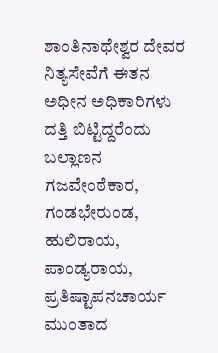ಶಾಂತಿನಾಥೇಶ್ವರ ದೇವರ ನಿತ್ಯಸೇವೆಗೆ ಈತನ ಅಧೀನ ಅಧಿಕಾರಿಗಳು ದತ್ತಿ ಬಿಟ್ಟಿದ್ದರೆಂದು ಬಲ್ಲಾಣನ ಗಜವೇಂಠೆಕಾರ, ಗಂಡಭೇರುಂಡ, ಹುಲಿರಾಯ, ಪಾಂಡ್ಯರಾಯ, ಪ್ರತಿಷ್ಟಾಪನಚಾರ್ಯ ಮುಂತಾದ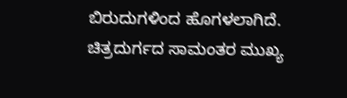ಬಿರುದುಗಳಿಂದ ಹೊಗಳಲಾಗಿದೆ. ಚಿತ್ರದುರ್ಗದ ಸಾಮಂತರ ಮುಖ್ಯ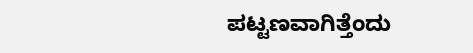ಪಟ್ಟಣವಾಗಿತ್ತೆಂದು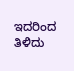ಇದರಿಂದ ತಿಳಿದು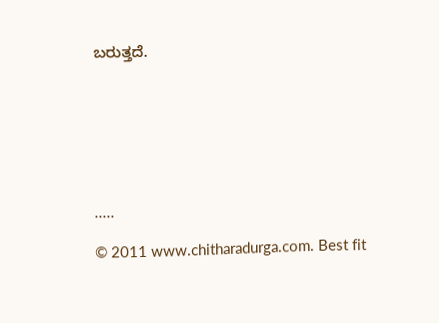ಬರುತ್ತದೆ.







.....

© 2011 www.chitharadurga.com. Best fit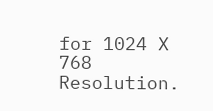for 1024 X 768 Resolution.